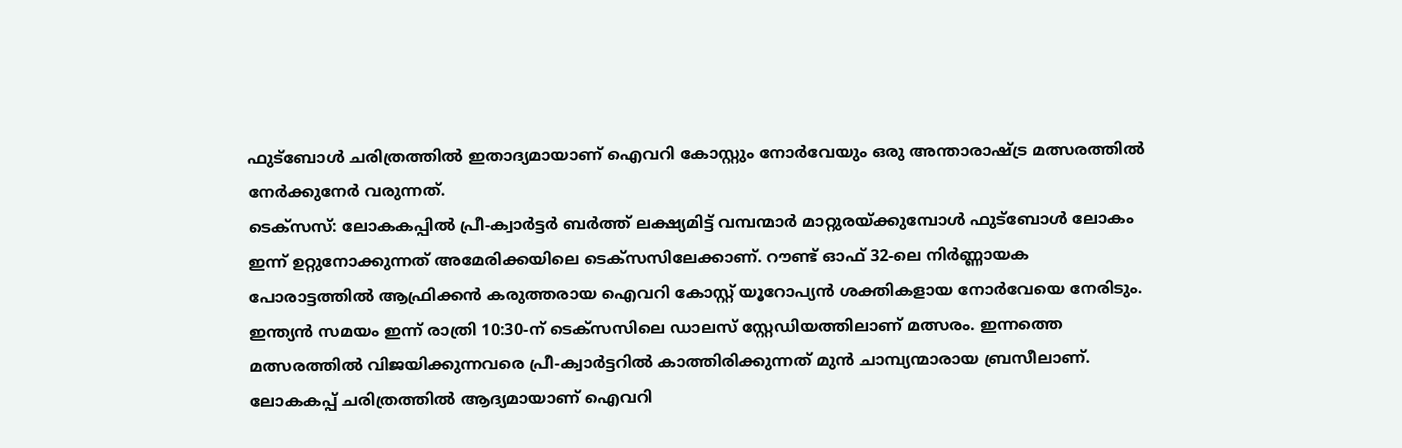ഫുട്ബോൾ ചരിത്രത്തിൽ ഇതാദ്യമായാണ് ഐവറി കോസ്റ്റും നോർവേയും ഒരു അന്താരാഷ്ട്ര മത്സരത്തിൽ നേർക്കുനേർ വരുന്നത്.
ടെക്സസ്: ലോകകപ്പിൽ പ്രീ-ക്വാർട്ടർ ബർത്ത് ലക്ഷ്യമിട്ട് വമ്പന്മാർ മാറ്റുരയ്ക്കുമ്പോൾ ഫുട്ബോൾ ലോകം ഇന്ന് ഉറ്റുനോക്കുന്നത് അമേരിക്കയിലെ ടെക്സസിലേക്കാണ്. റൗണ്ട് ഓഫ് 32-ലെ നിർണ്ണായക പോരാട്ടത്തിൽ ആഫ്രിക്കൻ കരുത്തരായ ഐവറി കോസ്റ്റ് യൂറോപ്യൻ ശക്തികളായ നോർവേയെ നേരിടും. ഇന്ത്യൻ സമയം ഇന്ന് രാത്രി 10:30-ന് ടെക്സസിലെ ഡാലസ് സ്റ്റേഡിയത്തിലാണ് മത്സരം. ഇന്നത്തെ മത്സരത്തിൽ വിജയിക്കുന്നവരെ പ്രീ-ക്വാർട്ടറിൽ കാത്തിരിക്കുന്നത് മുൻ ചാമ്പ്യന്മാരായ ബ്രസീലാണ്.
ലോകകപ്പ് ചരിത്രത്തിൽ ആദ്യമായാണ് ഐവറി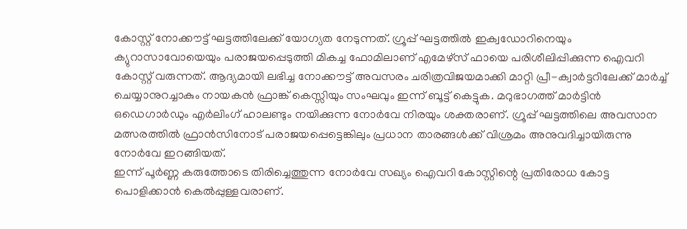കോസ്റ്റ് നോക്കൗട്ട് ഘട്ടത്തിലേക്ക് യോഗ്യത നേടുന്നത്. ഗ്രൂപ്പ് ഘട്ടത്തിൽ ഇക്വഡോറിനെയും ക്യുറാസാവോയെയും പരാജയപ്പെടുത്തി മികച്ച ഫോമിലാണ് എമേഴ്സ് ഫായെ പരിശീലിപ്പിക്കുന്ന ഐവറി കോസ്റ്റ് വരുന്നത്. ആദ്യമായി ലഭിച്ച നോക്കൗട്ട് അവസരം ചരിത്രവിജയമാക്കി മാറ്റി പ്രീ-ക്വാർട്ടറിലേക്ക് മാർച്ച് ചെയ്യാനുറച്ചാകും നായകൻ ഫ്രാങ്ക് കെസ്സിയും സംഘവും ഇന്ന് ബൂട്ട് കെട്ടുക. മറുഭാഗത്ത് മാർട്ടിൻ ഒഡെഗാർഡും എർലിംഗ് ഹാലണ്ടും നയിക്കുന്ന നോർവേ നിരയും ശക്തരാണ്. ഗ്രൂപ്പ് ഘട്ടത്തിലെ അവസാന മത്സരത്തിൽ ഫ്രാൻസിനോട് പരാജയപ്പെട്ടെങ്കിലും പ്രധാന താരങ്ങൾക്ക് വിശ്രമം അനുവദിച്ചായിരുന്നു നോർവേ ഇറങ്ങിയത്.
ഇന്ന് പൂർണ്ണ കരുത്തോടെ തിരിച്ചെത്തുന്ന നോർവേ സഖ്യം ഐവറി കോസ്റ്റിന്റെ പ്രതിരോധ കോട്ട പൊളിക്കാൻ കെൽപ്പുള്ളവരാണ്.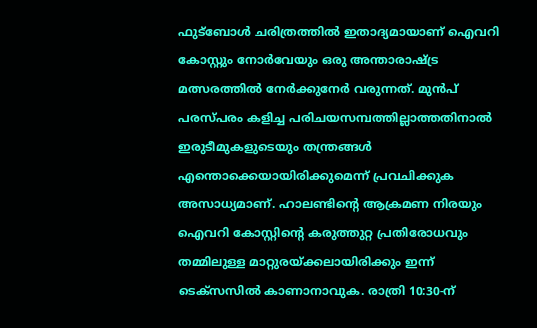ഫുട്ബോൾ ചരിത്രത്തിൽ ഇതാദ്യമായാണ് ഐവറി കോസ്റ്റും നോർവേയും ഒരു അന്താരാഷ്ട്ര മത്സരത്തിൽ നേർക്കുനേർ വരുന്നത്. മുൻപ് പരസ്പരം കളിച്ച പരിചയസമ്പത്തില്ലാത്തതിനാൽ ഇരുടീമുകളുടെയും തന്ത്രങ്ങൾ എന്തൊക്കെയായിരിക്കുമെന്ന് പ്രവചിക്കുക അസാധ്യമാണ്. ഹാലണ്ടിന്റെ ആക്രമണ നിരയും ഐവറി കോസ്റ്റിന്റെ കരുത്തുറ്റ പ്രതിരോധവും തമ്മിലുള്ള മാറ്റുരയ്ക്കലായിരിക്കും ഇന്ന് ടെക്സസിൽ കാണാനാവുക. രാത്രി 10:30-ന്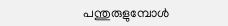പന്തുരുളുമ്പോൾ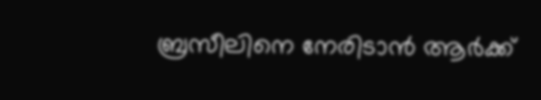ബ്രസീലിനെ നേരിടാൻ ആർക്ക്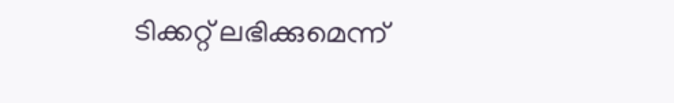ടിക്കറ്റ് ലഭിക്കുമെന്ന്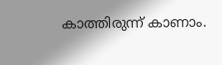കാത്തിരുന്ന് കാണാം.